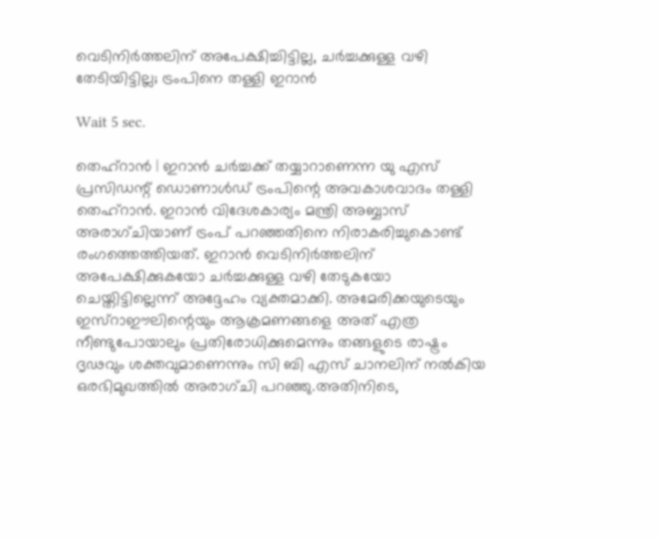വെടിനിര്‍ത്തലിന് അപേക്ഷിച്ചിട്ടില്ല, ചര്‍ച്ചക്കുള്ള വഴി തേടിയിട്ടില്ല; ട്രംപിനെ തള്ളി ഇറാന്‍

Wait 5 sec.

തെഹ്‌റാന്‍ | ഇറാന്‍ ചര്‍ച്ചക്ക് തയ്യാറാണെന്ന യു എസ് പ്രസിഡന്റ് ഡൊണാള്‍ഡ് ട്രംപിന്റെ അവകാശവാദം തള്ളി തെഹ്‌റാന്‍. ഇറാന്‍ വിദേശകാര്യം മന്ത്രി അബ്ബാസ് അരാഗ്ചിയാണ് ട്രംപ് പറഞ്ഞതിനെ നിരാകരിച്ചുകൊണ്ട് രംഗത്തെത്തിയത്. ഇറാന്‍ വെടിനിര്‍ത്തലിന് അപേക്ഷിക്കുകയോ ചര്‍ച്ചക്കുള്ള വഴി തേടുകയോ ചെയ്തിട്ടില്ലെന്ന് അദ്ദേഹം വ്യക്തമാക്കി. അമേരിക്കയുടെയും ഇസ്‌റാഈലിന്റെയും ആക്രമണങ്ങളെ അത് എത്ര നീണ്ടുപോയാലും പ്രതിരോധിക്കുമെന്നും തങ്ങളുടെ രാഷ്ട്രം ദൃഢവും ശക്തവുമാണെന്നും സി ബി എസ് ചാനലിന് നല്‍കിയ ഒരഭിമുഖത്തില്‍ അരാഗ്ചി പറഞ്ഞു.അതിനിടെ,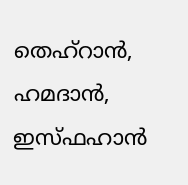തെഹ്‌റാന്‍, ഹമദാന്‍, ഇസ്ഫഹാന്‍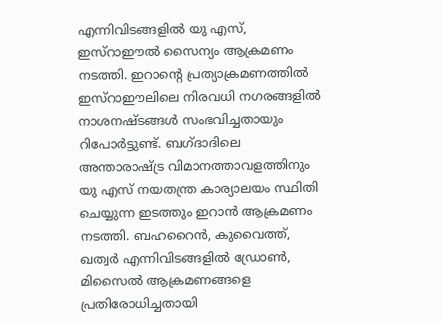എന്നിവിടങ്ങളില്‍ യു എസ്, ഇസ്‌റാഈല്‍ സൈന്യം ആക്രമണം നടത്തി. ഇറാന്റെ പ്രത്യാക്രമണത്തില്‍ ഇസ്‌റാഈലിലെ നിരവധി നഗരങ്ങളില്‍ നാശനഷ്ടങ്ങള്‍ സംഭവിച്ചതായും റിപോര്‍ട്ടുണ്ട്. ബഗ്ദാദിലെ അന്താരാഷ്ട്ര വിമാനത്താവളത്തിനും യു എസ് നയതന്ത്ര കാര്യാലയം സ്ഥിതി ചെയ്യുന്ന ഇടത്തും ഇറാന്‍ ആക്രമണം നടത്തി. ബഹറൈന്‍, കുവൈത്ത്, ഖത്വര്‍ എന്നിവിടങ്ങളില്‍ ഡ്രോണ്‍, മിസൈല്‍ ആക്രമണങ്ങളെ പ്രതിരോധിച്ചതായി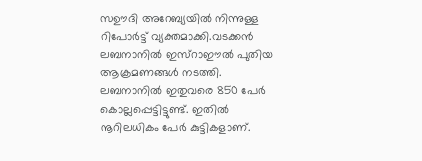സഊദി അറേബ്യയില്‍ നിന്നുള്ള റിപോര്‍ട്ട് വ്യക്തമാക്കി.വടക്കന്‍ ലബനാനില്‍ ഇസ്‌റാഈല്‍ പുതിയ ആക്രമണങ്ങള്‍ നടത്തി. ലബനാനില്‍ ഇതുവരെ 850 പേര്‍ കൊല്ലപ്പെട്ടിട്ടുണ്ട്. ഇതില്‍ നൂറിലധികം പേര്‍ കുട്ടികളാണ്.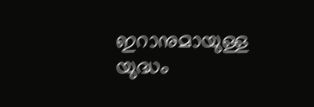ഇറാനുമായുള്ള യുദ്ധം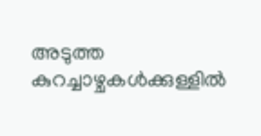അടുത്ത കുറച്ചാഴ്ചകള്‍ക്കുള്ളില്‍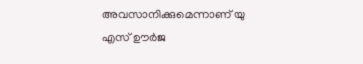അവസാനിക്കുമെന്നാണ് യു എസ് ഊര്‍ജ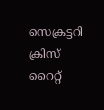സെക്രട്ടറി ക്രിസ് റൈറ്റ്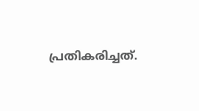പ്രതികരിച്ചത്.